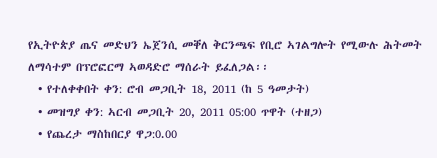የኢትዮጵያ ጤና መድህን ኤጀንሲ መቐለ ቅርንጫፍ የቢሮ ኣገልግሎት የሚውሉ ሕትመት ለማሳተም በፕሮፎርማ ኣወዳድሮ ማሰራት ይፈለጋል፡፡
  • የተለቀቀበት ቀን: ሮብ መጋቢት 18, 2011 (ከ 5 ዓመታት)
  • መዝግያ ቀን: ኣርብ መጋቢት 20, 2011 05:00 ጥዋት (ተዘጋ)
  • የጨረታ ማስከበርያ ዋጋ:0.00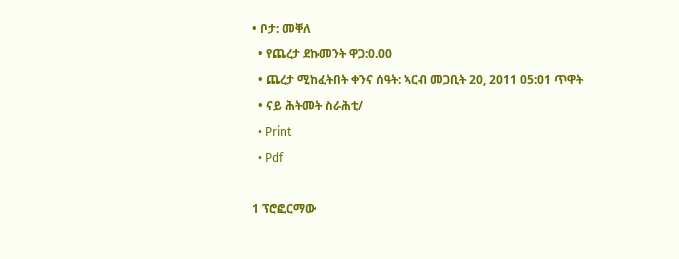• ቦታ: መቐለ
  • የጨረታ ደኩመንት ዋጋ:0.00
  • ጨረታ ሚከፈትበት ቀንና ሰዓት: ኣርብ መጋቢት 20, 2011 05:01 ጥዋት
  • ናይ ሕትመት ስራሕቲ/
  • Print
  • Pdf

1 ፕሮፎርማው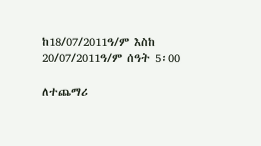ከ18/07/2011ዓ/ም እስከ 20/07/2011ዓ/ም ሰዓት 5፡00

ለተጨማሪ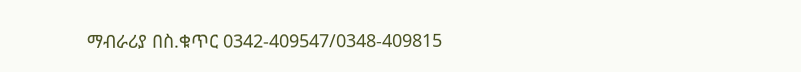ማብራሪያ በስ.ቁጥር 0342-409547/0348-409815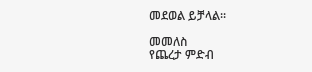መደወል ይቻላል፡፡

መመለስ
የጨረታ ምድብ